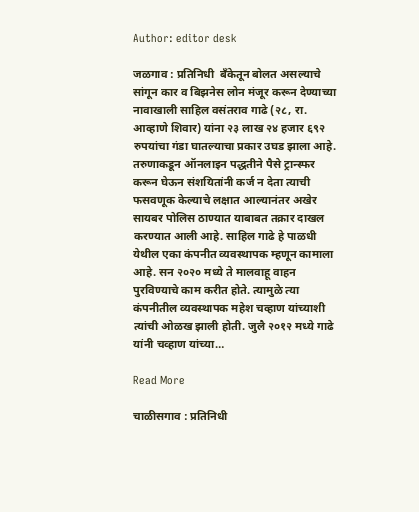Author: editor desk

जळगाव : प्रतिनिधी  बँकेतून बोलत असल्याचे सांगून कार व बिझनेस लोन मंजूर करून देण्याच्या नावाखाली साहिल वसंतराव गाढे (२८, रा. आव्हाणे शिवार) यांना २३ लाख २४ हजार ६९२ रुपयांचा गंडा घातल्याचा प्रकार उघड झाला आहे. तरुणाकडून ऑनलाइन पद्धतीने पैसे ट्रान्स्फर करून घेऊन संशयितांनी कर्ज न देता त्याची फसवणूक केल्याचे लक्षात आल्यानंतर अखेर सायबर पोलिस ठाण्यात याबाबत तक्रार दाखल करण्यात आली आहे. साहिल गाढे हे पाळधी येथील एका कंपनीत व्यवस्थापक म्हणून कामाला आहे. सन २०२० मध्ये ते मालवाहू वाहन पुरविण्याचे काम करीत होते. त्यामुळे त्या कंपनीतील व्यवस्थापक महेश चव्हाण यांच्याशी त्यांची ओळख झाली होती. जुलै २०१२ मध्ये गाढे यांनी चव्हाण यांच्या…

Read More

चाळीसगाव : प्रतिनिधी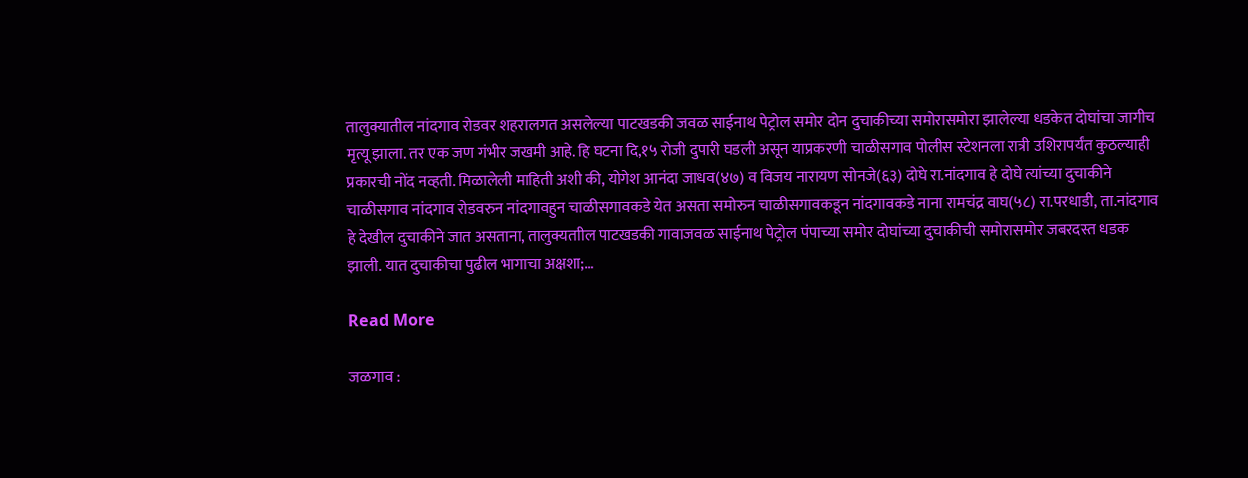तालुक्यातील नांदगाव रोडवर शहरालगत असलेल्या पाटखडकी जवळ साईनाथ पेट्रोल समोर दोन दुचाकीच्या समोरासमोरा झालेल्या धडकेत दोघांचा जागीच मृत्यू झाला. तर एक जण गंभीर जखमी आहे. हि घटना दि,१५ रोजी दुपारी घडली असून याप्रकरणी चाळीसगाव पोलीस स्टेशनला रात्री उशिरापर्यंत कुठल्याही प्रकारची नोंद नव्हती. मिळालेली माहिती अशी की, योगेश आनंदा जाधव(४७) व विजय नारायण सोनजे(६३) दोघे रा.नांदगाव हे दोघे त्यांच्या दुचाकीने चाळीसगाव नांदगाव रोडवरुन नांदगावहुन चाळीसगावकडे येत असता समोरुन चाळीसगावकडून नांदगावकडे नाना रामचंद्र वाघ(५८) रा.परधाडी, ता.नांदगाव हे देखील दुचाकीने जात असताना, तालुक्यताील पाटखडकी गावाजवळ साईनाथ पेट्रोल पंपाच्या समोर दोघांच्या दुचाकीची समोरासमोर जबरदस्त धडक झाली. यात दुचाकीचा पुढील भागाचा अक्षशा;…

Read More

जळगाव :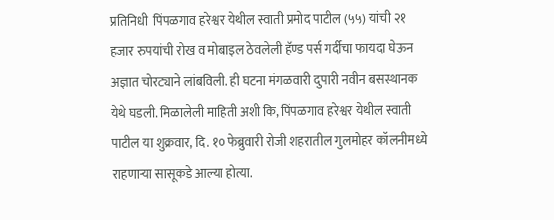प्रतिनिधी  पिंपळगाव हरेश्वर येथील स्वाती प्रमोद पाटील (५५) यांची २१ हजार रुपयांची रोख व मोबाइल ठेवलेली हॅण्ड पर्स गर्दीचा फायदा घेऊन अज्ञात चोरट्याने लांबविली. ही घटना मंगळवारी दुपारी नवीन बसस्थानक येथे घडली. मिळालेली माहिती अशी कि, पिंपळगाव हरेश्वर येथील स्वाती पाटील या शुक्रवार, दि. १० फेब्रुवारी रोजी शहरातील गुलमोहर कॉलनीमध्ये राहणाऱ्या सासूकडे आल्या होत्या.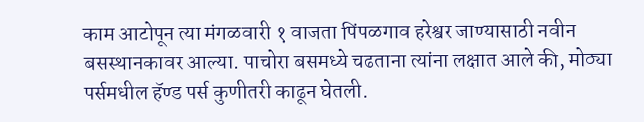काम आटोपून त्या मंगळवारी १ वाजता पिंपळगाव हरेश्वर जाण्यासाठी नवीन बसस्थानकावर आल्या. पाचोरा बसमध्ये चढताना त्यांना लक्षात आले की, मोठ्या पर्समधील हॅण्ड पर्स कुणीतरी काढून घेतली.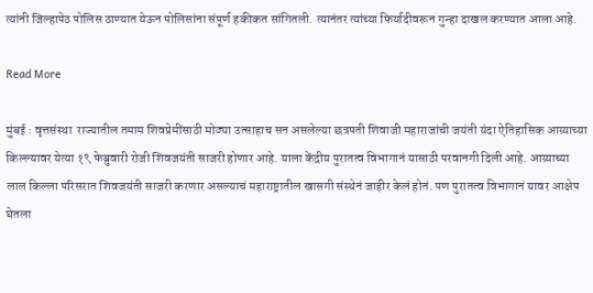त्यांनी जिल्हापेठ पोलिस ठाण्यात येऊन पोलिसांना संपूर्ण हकीकत सांगितली. त्यानंतर त्यांच्या फिर्यादीवरून गुन्हा दाखल करण्यात आला आहे.

Read More

मुंबई : वृत्तसंस्था  राज्यातील तमाम शिवप्रेमींसाठी मोठ्या उत्साहाच सन असलेल्या छत्रपती शिवाजी महाराजांची जयंती यंदा ऐतिहासिक आग्र्याच्या किल्ल्यावर येत्या १९ फेब्रुवारी रोजी शिवजयंती साजरी होणार आहे. याला केंद्रीय पुरातत्व विभागानं यासाठी परवानगी दिली आहे. आग्र्याच्या लाल किल्ला परिसरात शिवजयंती साजरी करणार असल्याचं महाराष्ट्रातील खासगी संस्थेनं जाहीर केलं होतं. पण पुरातत्व विभागानं यावर आक्षेप घेतला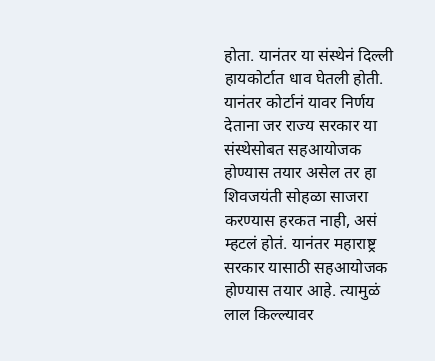होता. यानंतर या संस्थेनं दिल्ली हायकोर्टात धाव घेतली होती. यानंतर कोर्टानं यावर निर्णय देताना जर राज्य सरकार या संस्थेसोबत सहआयोजक होण्यास तयार असेल तर हा शिवजयंती सोहळा साजरा करण्यास हरकत नाही, असं म्हटलं होतं. यानंतर महाराष्ट्र सरकार यासाठी सहआयोजक होण्यास तयार आहे. त्यामुळं लाल किल्ल्यावर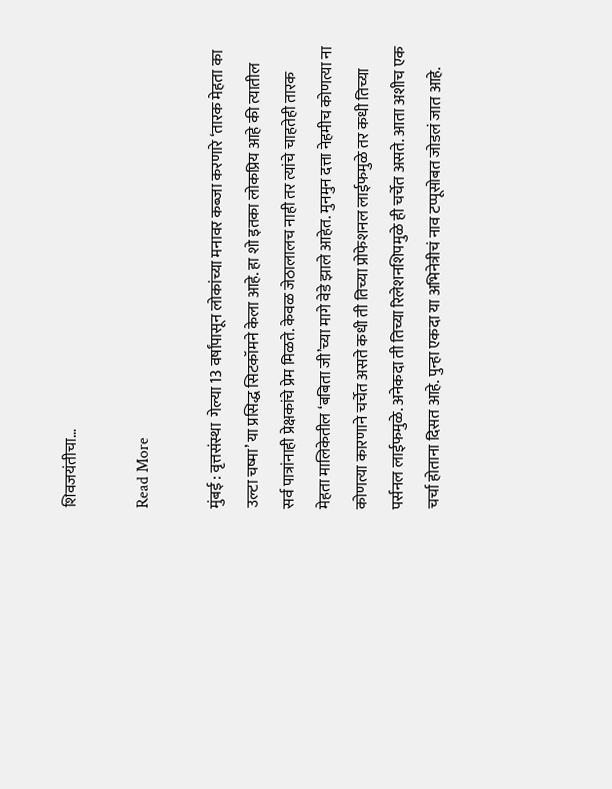शिवजयंतीचा…

Read More

मुंबई : वृत्तसंस्था  गेल्या 13 वर्षांपासून लोकांच्या मनावर कब्जा करणारे ‘तारक मेहता का उल्टा चष्मा’ या प्रसिद्ध सिटकॉमने केला आहे. हा शो इतका लोकप्रिय आहे की त्यातील सर्व पात्रांनाही प्रेक्षकांचे प्रेम मिळते. केवळ जेठालालच नाही तर त्यांचे चाहतेही तारक मेहता मालिकेतील ‘बबिता जी’च्या मागे वेडे झाले आहेत. मुनमुन दत्ता नेहमीच कोणत्या ना कोणत्या कारणाने चर्चेत असते कधी ती तिच्या प्रोफेशनल लाईफमुळे तर कधी तिच्या पर्सनल लाईफमुळे. अनेकदा ती तिच्या रिलेशनशिपमुळे ही चर्चेत असते. आता अशीच एक चर्चा होताना दिसत आहे. पुन्हा एकदा या अभिनेत्रीचं नाव टप्पूसोबत जोडलं जात आहे.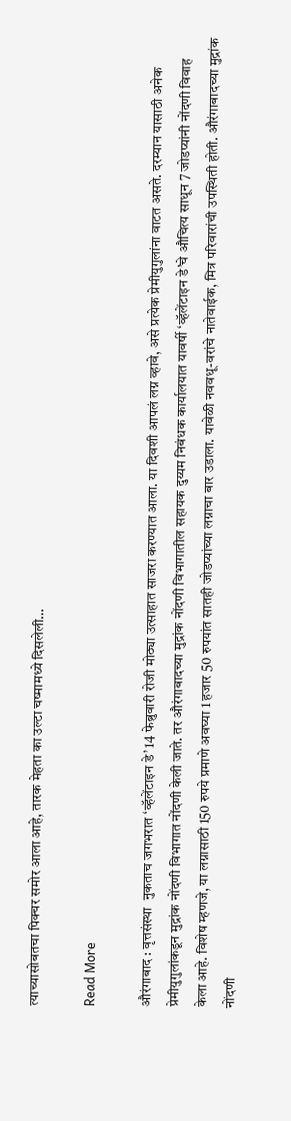त्याच्यासोबतचा पिक्चर समोर आला आहे, तारक मेहता का उल्टा चष्मामध्ये दिसलेली…

Read More

औरंगाबाद : वृत्तसंस्था  नुकताच जगभरात ‘व्हॅलेंटाइन डे’ 14 फेब्रुवारी रोजी मोठ्या उत्साहात साजरा करण्यात आला. या दिवशी आपलं लग्न व्हावे, असे प्रत्येक प्रेमीयुगुलांना वाटत असते. दरम्यान यासाठी अनेक प्रेमीयुगुलांकडून मुद्रांक नोंदणी विभागात नोंदणी केली जाते. तर औरंगाबादच्या मुद्रांक नोंदणी विभागातील सहायक दुय्यम निबंधक कार्यालयात यावर्षी ‘व्हॅलेंटाइन डे’चे औचित्य साधून 7 जोडप्यांनी नोंदणी विवाह केला आहे. विशेष म्हणजे, या लग्नासाठी 150 रुपये प्रमाणे अवघ्या 1 हजार 50 रुपयांत सातही जोडप्यांच्या लग्नाचा बार उडाला. यावेळी नववधू-वरांचे नातेवाईक, मित्र परिवारांची उपस्थिती होती. औरंगाबादच्या मुद्रांक नोंदणी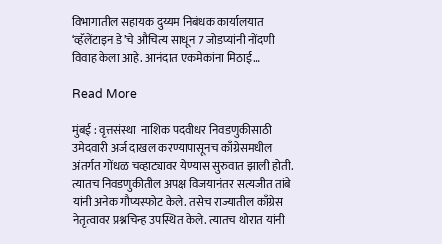विभागातील सहायक दुय्यम निबंधक कार्यालयात ‘व्हॅलेंटाइन डे’चे औचित्य साधून 7 जोडप्यांनी नोंदणी विवाह केला आहे. आनंदात एकमेकांना मिठाई…

Read More

मुंबई : वृत्तसंस्था  नाशिक पदवीधर निवडणुकीसाठी उमेदवारी अर्ज दाखल करण्यापासूनच काँग्रेसमधील अंतर्गत गोंधळ चव्हाट्यावर येण्यास सुरुवात झाली होती. त्यातच निवडणुकीतील अपक्ष विजयानंतर सत्यजीत तांबे यांनी अनेक गौप्यस्फोट केले. तसेच राज्यातील काँग्रेस नेतृत्वावर प्रश्नचिन्ह उपस्थित केले. त्यातच थोरात यांनी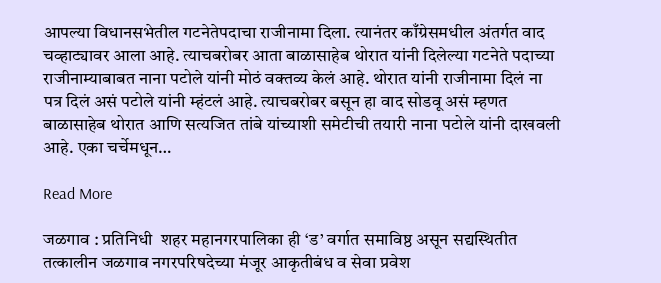आपल्या विधानसभेतील गटनेतेपदाचा राजीनामा दिला. त्यानंतर काँग्रेसमधील अंतर्गत वाद चव्हाट्यावर आला आहे. त्याचबरोबर आता बाळासाहेब थोरात यांनी दिलेल्या गटनेते पदाच्या राजीनाम्याबाबत नाना पटोले यांनी मोठं वक्तव्य केलं आहे. थोरात यांनी राजीनामा दिलं ना पत्र दिलं असं पटोले यांनी म्हंटलं आहे. त्याचबरोबर बसून हा वाद सोडवू असं म्हणत बाळासाहेब थोरात आणि सत्यजित तांबे यांच्याशी समेटीची तयारी नाना पटोले यांनी दाखवली आहे. एका चर्चेमधून…

Read More

जळगाव : प्रतिनिधी  शहर महानगरपालिका ही ‘ड’ वर्गात समाविष्ठ असून सद्यस्थितीत तत्कालीन जळगाव नगरपरिषदेच्या मंजूर आकृतीबंध व सेवा प्रवेश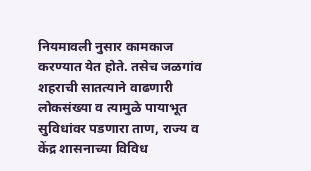नियमावली नुसार कामकाज करण्यात येत होते. तसेच जळगांव शहराची सातत्याने वाढणारी लोकसंख्या व त्यामुळे पायाभूत सुविधांवर पडणारा ताण, राज्य व केंद्र शासनाच्या विविध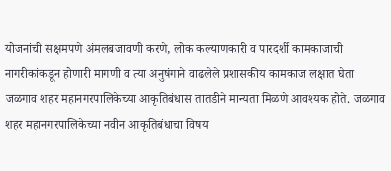योजनांची सक्षमपणे अंमलबजावणी करणे, लोक कल्याणकारी व पारदर्शी कामकाजाची नागरीकांकडून होणारी मागणी व त्या अनुषंगाने वाढलेले प्रशासकीय कामकाज लक्षात घेता जळगाव शहर महानगरपालिकेच्या आकृतिबंधास तातडीने मान्यता मिळणे आवश्यक होते. जळगाव शहर महानगरपालिकेच्या नवीन आकृतिबंधाचा विषय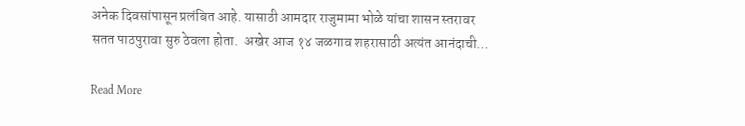अनेक दिवसांपासून प्रलंबित आहे. यासाठी आमदार राजुमामा भोळे यांचा शासन स्तरावर सतत पाठपुरावा सुरु ठेवला होता.  अखेर आज १४ जळगाव शहरासाठी अत्यंत आनंदाची…

Read More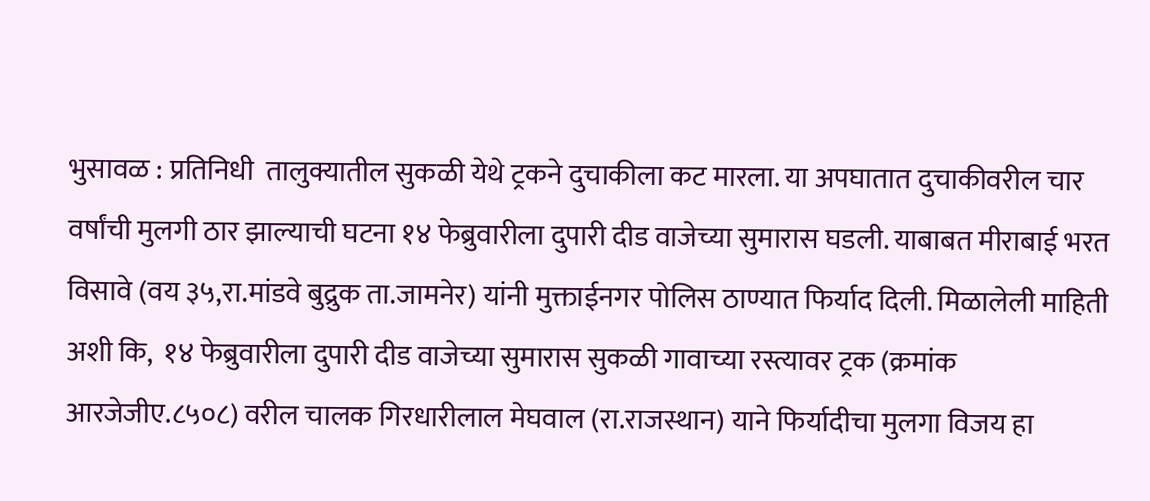भुसावळ : प्रतिनिधी  तालुक्यातील सुकळी येथे ट्रकने दुचाकीला कट मारला. या अपघातात दुचाकीवरील चार वर्षांची मुलगी ठार झाल्याची घटना १४ फेब्रुवारीला दुपारी दीड वाजेच्या सुमारास घडली. याबाबत मीराबाई भरत विसावे (वय ३५,रा.मांडवे बुद्रुक ता.जामनेर) यांनी मुक्ताईनगर पोलिस ठाण्यात फिर्याद दिली. मिळालेली माहिती अशी कि,  १४ फेब्रुवारीला दुपारी दीड वाजेच्या सुमारास सुकळी गावाच्या रस्त्यावर ट्रक (क्रमांक आरजेजीए.८५०८) वरील चालक गिरधारीलाल मेघवाल (रा.राजस्थान) याने फिर्यादीचा मुलगा विजय हा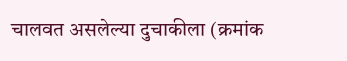चालवत असलेल्या दुचाकीला (क्रमांक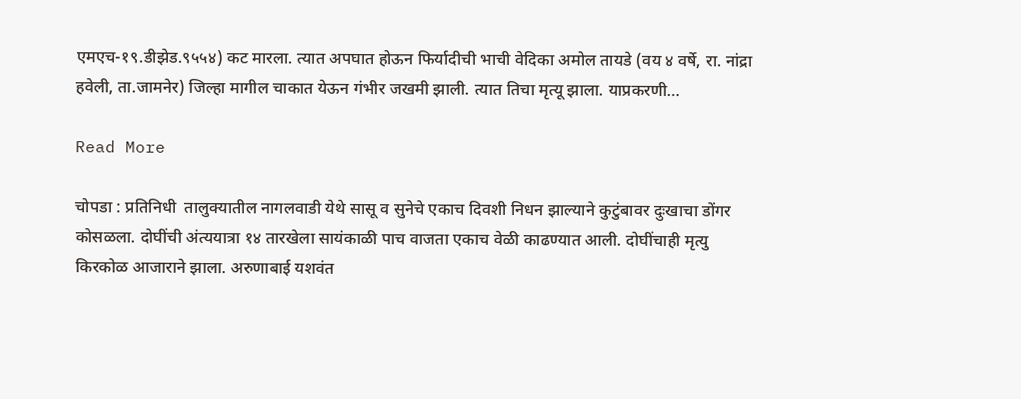एमएच-१९.डीझेड.९५५४) कट मारला. त्यात अपघात होऊन फिर्यादीची भाची वेदिका अमोल तायडे (वय ४ वर्षे, रा. नांद्रा हवेली, ता.जामनेर) जिल्हा मागील चाकात येऊन गंभीर जखमी झाली. त्यात तिचा मृत्यू झाला. याप्रकरणी…

Read More

चोपडा : प्रतिनिधी  तालुक्यातील नागलवाडी येथे सासू व सुनेचे एकाच दिवशी निधन झाल्याने कुटुंबावर दुःखाचा डोंगर कोसळला. दोघींची अंत्ययात्रा १४ तारखेला सायंकाळी पाच वाजता एकाच वेळी काढण्यात आली. दोघींचाही मृत्यु किरकोळ आजाराने झाला. अरुणाबाई यशवंत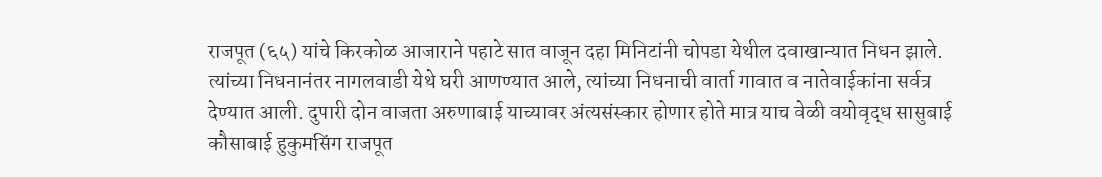राजपूत (६५) यांचे किरकोळ आजाराने पहाटे सात वाजून दहा मिनिटांनी चोपडा येथील दवाखान्यात निधन झाले. त्यांच्या निधनानंतर नागलवाडी येथे घरी आणण्यात आले, त्यांच्या निधनाची वार्ता गावात व नातेवाईकांना सर्वत्र देण्यात आली. दुपारी दोन वाजता अरुणाबाई याच्यावर अंत्यसंस्कार होणार होते मात्र याच वेळी वयोवृद्ध सासुबाई कौसाबाई हुकुमसिंग राजपूत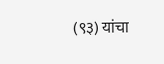(९३) यांचा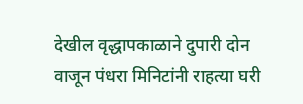देखील वृद्धापकाळाने दुपारी दोन वाजून पंधरा मिनिटांनी राहत्या घरी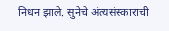निधन झाले. सुनेचे अंत्यसंस्काराची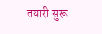तयारी सुरू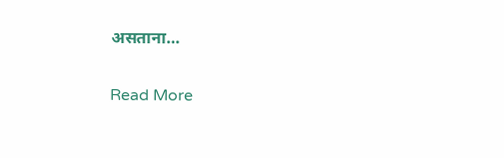असताना…

Read More